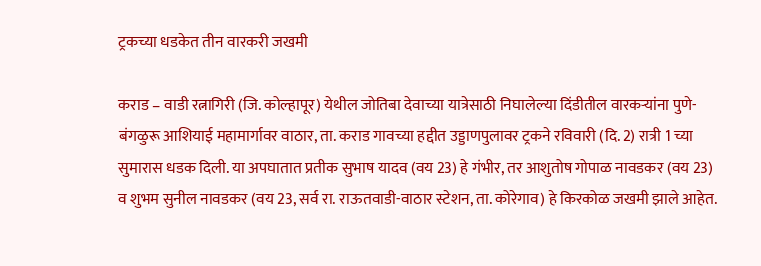ट्रकच्या धडकेत तीन वारकरी जखमी

कराड – वाडी रत्नागिरी (जि. कोल्हापूर) येथील जोतिबा देवाच्या यात्रेसाठी निघालेल्या दिंडीतील वारकऱ्यांना पुणे-बंगळुरू आशियाई महामार्गावर वाठार, ता. कराड गावच्या हद्दीत उड्डाणपुलावर ट्रकने रविवारी (दि. 2) रात्री 1 च्या सुमारास धडक दिली. या अपघातात प्रतीक सुभाष यादव (वय 23) हे गंभीर, तर आशुतोष गोपाळ नावडकर (वय 23) व शुभम सुनील नावडकर (वय 23, सर्व रा. राऊतवाडी-वाठार स्टेशन, ता. कोरेगाव) हे किरकोळ जखमी झाले आहेत.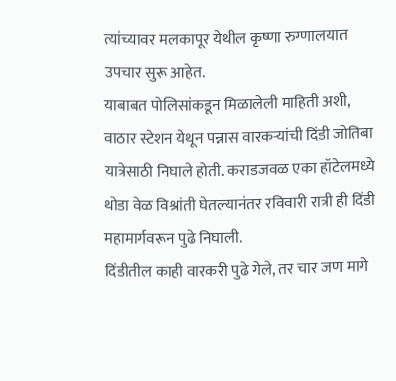त्यांच्यावर मलकापूर येथील कृष्णा रुग्णालयात उपचार सुरू आहेत.
याबाबत पोलिसांकडून मिळालेली माहिती अशी, वाठार स्टेशन येथून पन्नास वारकऱ्यांची दिंडी जोतिबा यात्रेसाठी निघाले होती. कराडजवळ एका हॉटेलमध्ये थोडा वेळ विश्रांती घेतल्यानंतर रविवारी रात्री ही दिंडी महामार्गवरून पुढे निघाली.
दिंडीतील काही वारकरी पुढे गेले, तर चार जण मागे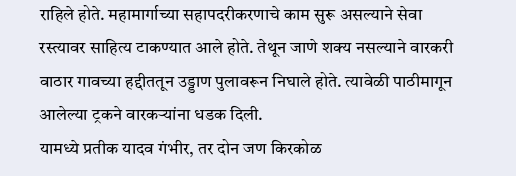राहिले होते. महामार्गाच्या सहापदरीकरणाचे काम सुरू असल्याने सेवा रस्त्यावर साहित्य टाकण्यात आले होते. तेथून जाणे शक्य नसल्याने वारकरी वाठार गावच्या हद्दीततून उड्डाण पुलावरून निघाले होते. त्यावेळी पाठीमागून आलेल्या ट्रकने वारकऱ्यांना धडक दिली.
यामध्ये प्रतीक यादव गंभीर, तर दोन जण किरकोळ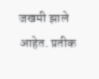जखमी झाले आहेत. प्रतीक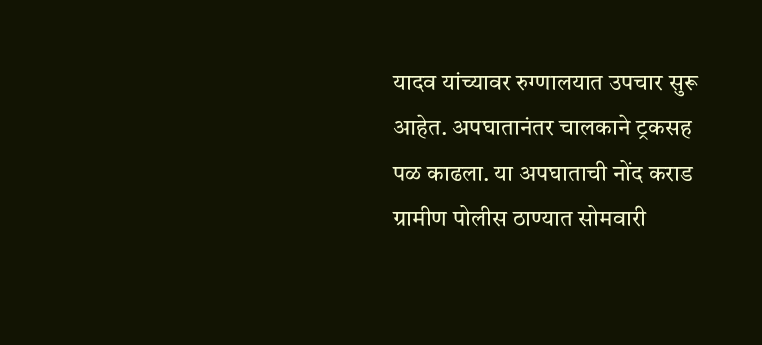यादव यांच्यावर रुग्णालयात उपचार सुरू आहेत. अपघातानंतर चालकाने ट्रकसह पळ काढला. या अपघाताची नोंद कराड ग्रामीण पोलीस ठाण्यात सोमवारी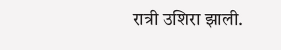रात्री उशिरा झाली.